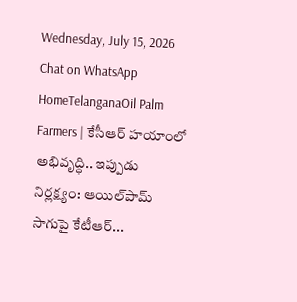Wednesday, July 15, 2026
Chat on WhatsApp
HomeTelanganaOil Palm Farmers | కేసీఆర్ హయాంలో అభివృద్ధి.. ఇప్పుడు నిర్లక్ష్యం: ఆయిల్‌పామ్ సాగుపై కేటీఆర్...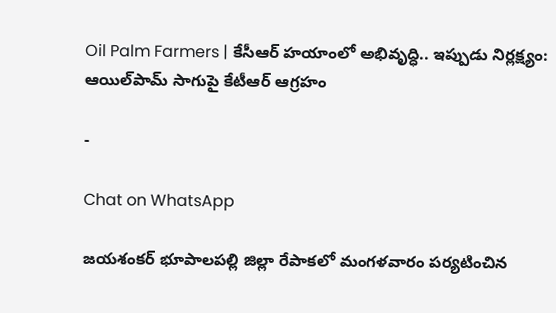Oil Palm Farmers | కేసీఆర్ హయాంలో అభివృద్ధి.. ఇప్పుడు నిర్లక్ష్యం: ఆయిల్‌పామ్ సాగుపై కేటీఆర్ ఆగ్రహం

-

Chat on WhatsApp

జయశంకర్ భూపాలపల్లి జిల్లా రేపాకలో మంగళవారం పర్యటించిన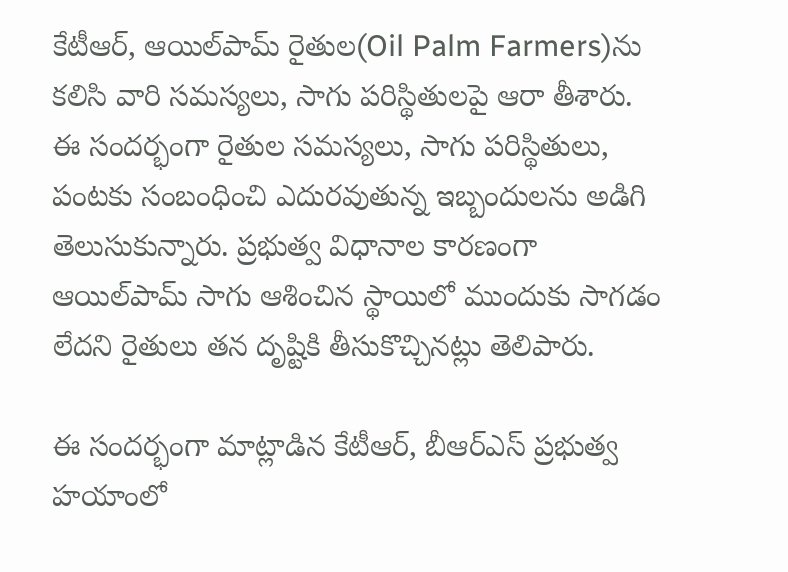కేటీఆర్, ఆయిల్‌పామ్ రైతుల(Oil Palm Farmers)ను కలిసి వారి సమస్యలు, సాగు పరిస్థితులపై ఆరా తీశారు. ఈ సందర్భంగా రైతుల సమస్యలు, సాగు పరిస్థితులు, పంటకు సంబంధించి ఎదురవుతున్న ఇబ్బందులను అడిగి తెలుసుకున్నారు. ప్రభుత్వ విధానాల కారణంగా ఆయిల్‌పామ్ సాగు ఆశించిన స్థాయిలో ముందుకు సాగడం లేదని రైతులు తన దృష్టికి తీసుకొచ్చినట్లు తెలిపారు.

ఈ సందర్భంగా మాట్లాడిన కేటీఆర్, బీఆర్ఎస్ ప్రభుత్వ హయాంలో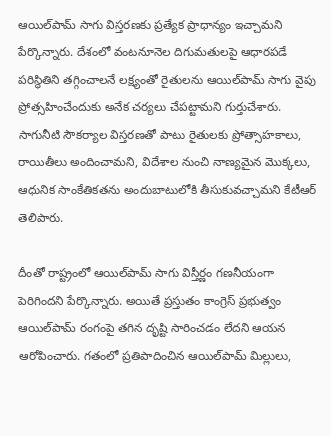ఆయిల్‌పామ్ సాగు విస్తరణకు ప్రత్యేక ప్రాధాన్యం ఇచ్చామని పేర్కొన్నారు. దేశంలో వంటనూనెల దిగుమతులపై ఆధారపడే పరిస్థితిని తగ్గించాలనే లక్ష్యంతో రైతులను ఆయిల్‌పామ్ సాగు వైపు ప్రోత్సహించేందుకు అనేక చర్యలు చేపట్టామని గుర్తుచేశారు. సాగునీటి సౌకర్యాల విస్తరణతో పాటు రైతులకు ప్రోత్సాహకాలు, రాయితీలు అందించామని, విదేశాల నుంచి నాణ్యమైన మొక్కలు, ఆధునిక సాంకేతికతను అందుబాటులోకి తీసుకువచ్చామని కేటీఆర్ తెలిపారు.

దీంతో రాష్ట్రంలో ఆయిల్‌పామ్ సాగు విస్తీర్ణం గణనీయంగా పెరిగిందని పేర్కొన్నారు. అయితే ప్రస్తుతం కాంగ్రెస్ ప్రభుత్వం ఆయిల్‌పామ్ రంగంపై తగిన దృష్టి సారించడం లేదని ఆయన ఆరోపించారు. గతంలో ప్రతిపాదించిన ఆయిల్‌పామ్ మిల్లులు,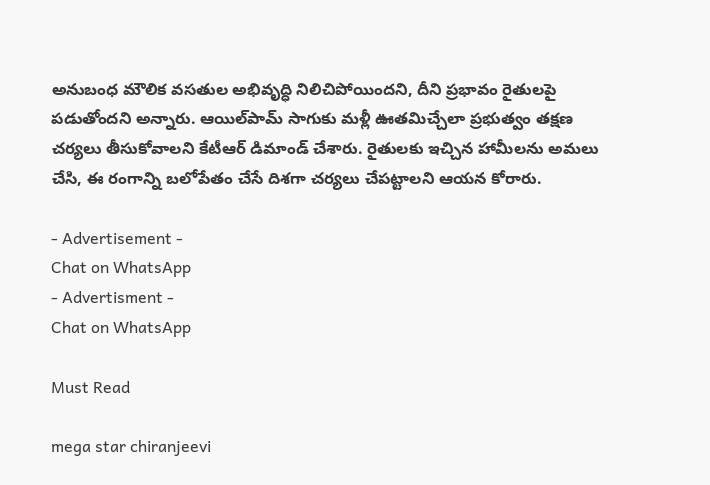అనుబంధ మౌలిక వసతుల అభివృద్ధి నిలిచిపోయిందని, దీని ప్రభావం రైతులపై పడుతోందని అన్నారు. ఆయిల్‌పామ్ సాగుకు మళ్లీ ఊతమిచ్చేలా ప్రభుత్వం తక్షణ చర్యలు తీసుకోవాలని కేటీఆర్ డిమాండ్ చేశారు. రైతులకు ఇచ్చిన హామీలను అమలు చేసి, ఈ రంగాన్ని బలోపేతం చేసే దిశగా చర్యలు చేపట్టాలని ఆయన కోరారు.

- Advertisement -
Chat on WhatsApp
- Advertisment -
Chat on WhatsApp

Must Read

mega star chiranjeevi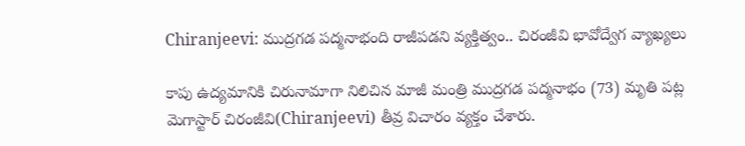Chiranjeevi: ముద్రగడ పద్మనాభంది రాజీపడని వ్యక్తిత్వం.. చిరంజీవి భావోద్వేగ వ్యాఖ్యలు

కాపు ఉద్యమానికి చిరునామాగా నిలిచిన మాజీ మంత్రి ముద్రగడ పద్మనాభం (73) మృతి పట్ల మెగాస్టార్ చిరంజీవి(Chiranjeevi) తీవ్ర విచారం వ్యక్తం చేశారు.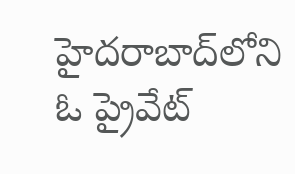హైదరాబాద్‌లోని ఓ ప్రైవేట్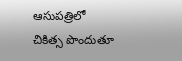ఆసుపత్రిలో చికిత్స పొందుతూ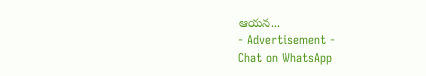ఆయన...
- Advertisement -
Chat on WhatsApp